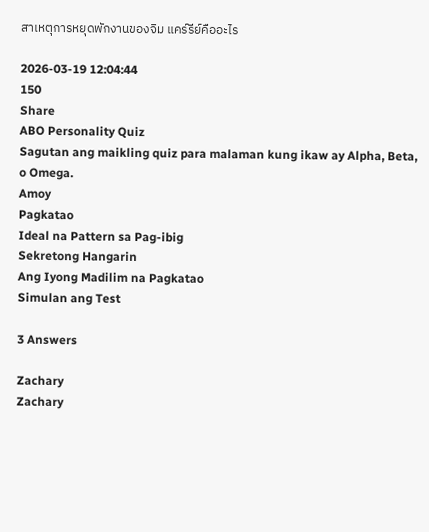สาเหตุการหยุดพักงานของจิม แคร์รีย์คืออะไร

2026-03-19 12:04:44
150
Share
ABO Personality Quiz
Sagutan ang maikling quiz para malaman kung ikaw ay Alpha, Beta, o Omega.
Amoy
Pagkatao
Ideal na Pattern sa Pag-ibig
Sekretong Hangarin
Ang Iyong Madilim na Pagkatao
Simulan ang Test

3 Answers

Zachary
Zachary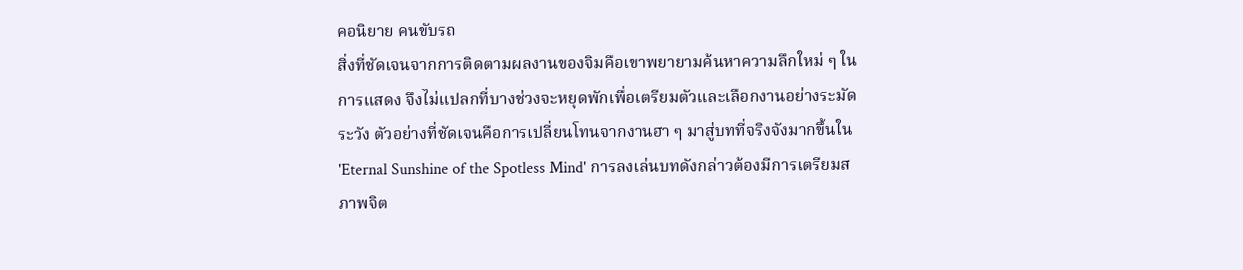คอนิยาย คนขับรถ
สิ่งที่ชัดเจนจากการติดตามผลงานของจิมคือเขาพยายามค้นหาความลึกใหม่ ๆ ในการแสดง จึงไม่แปลกที่บางช่วงจะหยุดพักเพื่อเตรียมตัวและเลือกงานอย่างระมัดระวัง ตัวอย่างที่ชัดเจนคือการเปลี่ยนโทนจากงานฮา ๆ มาสู่บทที่จริงจังมากขึ้นใน 'Eternal Sunshine of the Spotless Mind' การลงเล่นบทดังกล่าวต้องมีการเตรียมสภาพจิต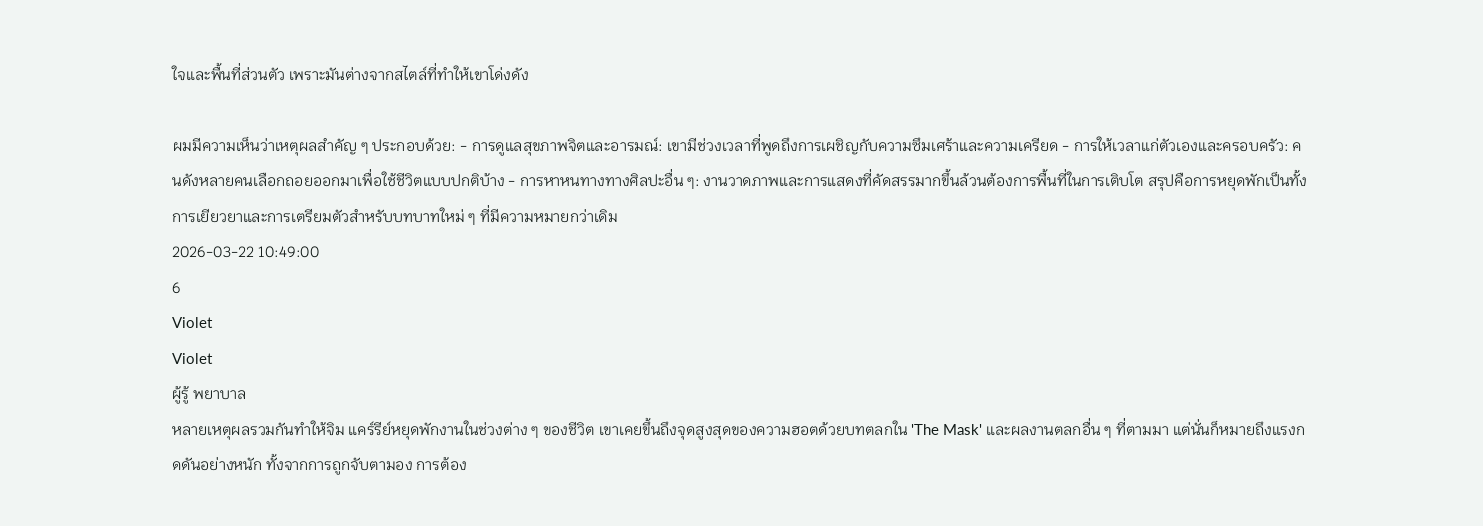ใจและพื้นที่ส่วนตัว เพราะมันต่างจากสไตล์ที่ทำให้เขาโด่งดัง

ผมมีความเห็นว่าเหตุผลสำคัญ ๆ ประกอบด้วย: - การดูแลสุขภาพจิตและอารมณ์: เขามีช่วงเวลาที่พูดถึงการเผชิญกับความซึมเศร้าและความเครียด - การให้เวลาแก่ตัวเองและครอบครัว: คนดังหลายคนเลือกถอยออกมาเพื่อใช้ชีวิตแบบปกติบ้าง - การหาหนทางทางศิลปะอื่น ๆ: งานวาดภาพและการแสดงที่คัดสรรมากขึ้นล้วนต้องการพื้นที่ในการเติบโต สรุปคือการหยุดพักเป็นทั้งการเยียวยาและการเตรียมตัวสำหรับบทบาทใหม่ ๆ ที่มีความหมายกว่าเดิม
2026-03-22 10:49:00
6
Violet
Violet
ผู้รู้ พยาบาล
หลายเหตุผลรวมกันทำให้จิม แคร์รีย์หยุดพักงานในช่วงต่าง ๆ ของชีวิต เขาเคยขึ้นถึงจุดสูงสุดของความฮอตด้วยบทตลกใน 'The Mask' และผลงานตลกอื่น ๆ ที่ตามมา แต่นั่นก็หมายถึงแรงกดดันอย่างหนัก ทั้งจากการถูกจับตามอง การต้อง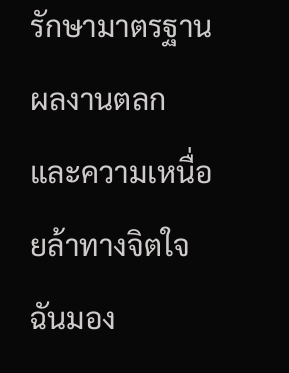รักษามาตรฐานผลงานตลก และความเหนื่อยล้าทางจิตใจ ฉันมอง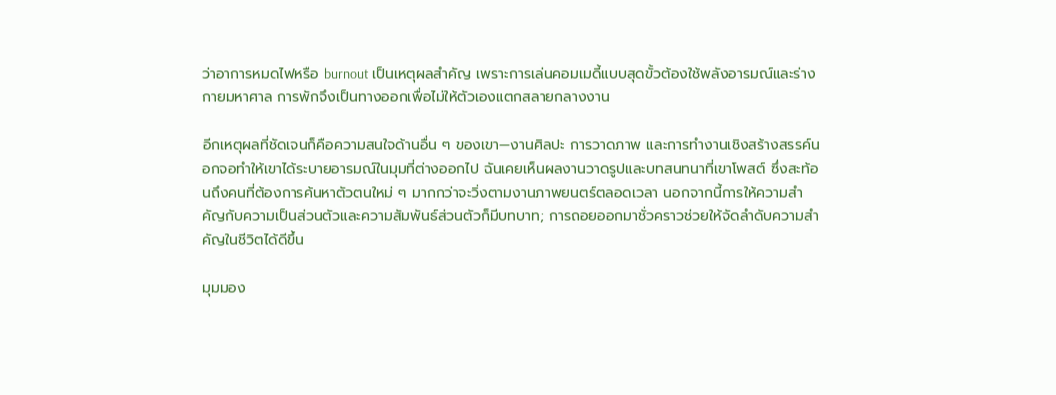ว่าอาการหมดไฟหรือ burnout เป็นเหตุผลสำคัญ เพราะการเล่นคอมเมดี้แบบสุดขั้วต้องใช้พลังอารมณ์และร่างกายมหาศาล การพักจึงเป็นทางออกเพื่อไม่ให้ตัวเองแตกสลายกลางงาน

อีกเหตุผลที่ชัดเจนก็คือความสนใจด้านอื่น ๆ ของเขา—งานศิลปะ การวาดภาพ และการทำงานเชิงสร้างสรรค์นอกจอทำให้เขาได้ระบายอารมณ์ในมุมที่ต่างออกไป ฉันเคยเห็นผลงานวาดรูปและบทสนทนาที่เขาโพสต์ ซึ่งสะท้อนถึงคนที่ต้องการค้นหาตัวตนใหม่ ๆ มากกว่าจะวิ่งตามงานภาพยนตร์ตลอดเวลา นอกจากนี้การให้ความสำคัญกับความเป็นส่วนตัวและความสัมพันธ์ส่วนตัวก็มีบทบาท; การถอยออกมาชั่วคราวช่วยให้จัดลำดับความสำคัญในชีวิตได้ดีขึ้น

มุมมอง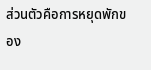ส่วนตัวคือการหยุดพักของ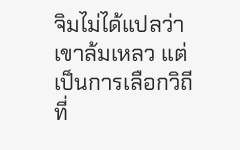จิมไม่ได้แปลว่าเขาล้มเหลว แต่เป็นการเลือกวิถีที่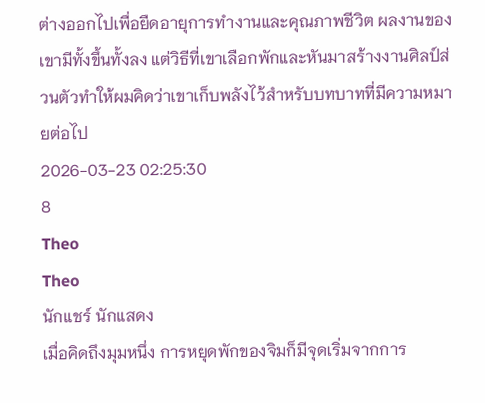ต่างออกไปเพื่อยืดอายุการทำงานและคุณภาพชีวิต ผลงานของเขามีทั้งขึ้นทั้งลง แต่วิธีที่เขาเลือกพักและหันมาสร้างงานศิลป์ส่วนตัวทำให้ผมคิดว่าเขาเก็บพลังไว้สำหรับบทบาทที่มีความหมายต่อไป
2026-03-23 02:25:30
8
Theo
Theo
นักแชร์ นักแสดง
เมื่อคิดถึงมุมหนึ่ง การหยุดพักของจิมก็มีจุดเริ่มจากการ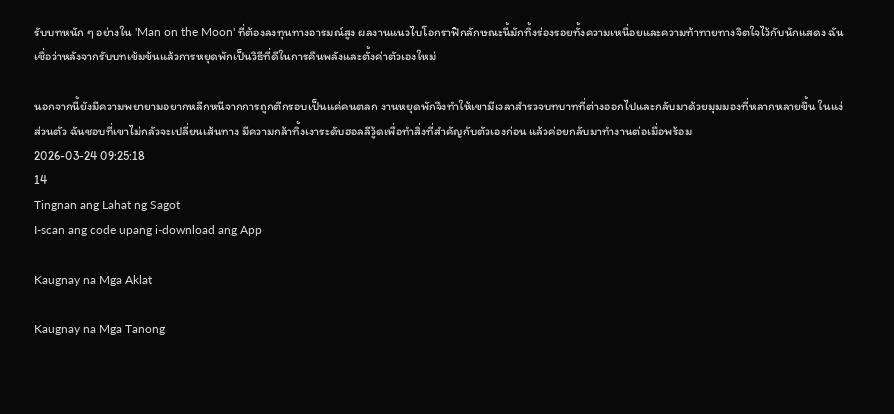รับบทหนัก ๆ อย่างใน 'Man on the Moon' ที่ต้องลงทุนทางอารมณ์สูง ผลงานแนวไบโอกราฟิกลักษณะนี้มักทิ้งร่องรอยทั้งความเหนื่อยและความท้าทายทางจิตใจไว้กับนักแสดง ฉันเชื่อว่าหลังจากรับบทเข้มข้นแล้วการหยุดพักเป็นวิธีที่ดีในการคืนพลังและตั้งค่าตัวเองใหม่

นอกจากนี้ยังมีความพยายามอยากหลีกหนีจากการถูกตีกรอบเป็นแค่คนตลก งานหยุดพักจึงทำให้เขามีเวลาสำรวจบทบาทที่ต่างออกไปและกลับมาด้วยมุมมองที่หลากหลายขึ้น ในแง่ส่วนตัว ฉันชอบที่เขาไม่กลัวจะเปลี่ยนเส้นทาง มีความกล้าทิ้งเงาระดับฮอลลีวู้ดเพื่อทำสิ่งที่สำคัญกับตัวเองก่อน แล้วค่อยกลับมาทำงานต่อเมื่อพร้อม
2026-03-24 09:25:18
14
Tingnan ang Lahat ng Sagot
I-scan ang code upang i-download ang App

Kaugnay na Mga Aklat

Kaugnay na Mga Tanong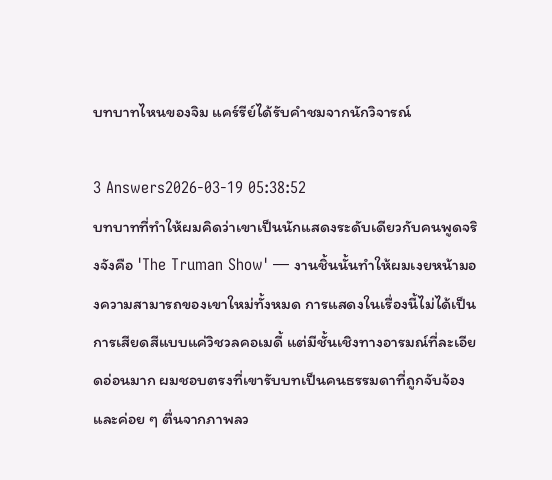บทบาทไหนของจิม แคร์รีย์ได้รับคำชมจากนักวิจารณ์

3 Answers2026-03-19 05:38:52
บทบาทที่ทำให้ผมคิดว่าเขาเป็นนักแสดงระดับเดียวกับคนพูดจริงจังคือ 'The Truman Show' — งานชิ้นนั้นทำให้ผมเงยหน้ามองความสามารถของเขาใหม่ทั้งหมด การแสดงในเรื่องนี้ไม่ได้เป็นการเสียดสีแบบแค่วิชวลคอเมดี้ แต่มีชั้นเชิงทางอารมณ์ที่ละเอียดอ่อนมาก ผมชอบตรงที่เขารับบทเป็นคนธรรมดาที่ถูกจับจ้องและค่อย ๆ ตื่นจากภาพลว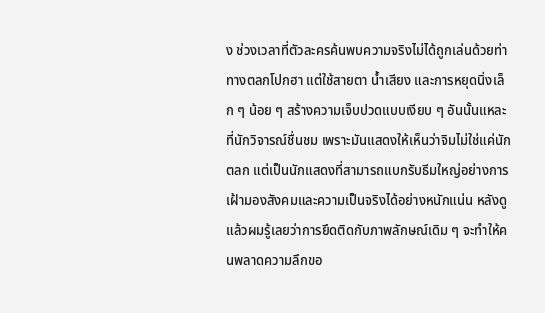ง ช่วงเวลาที่ตัวละครค้นพบความจริงไม่ได้ถูกเล่นด้วยท่าทางตลกโปกฮา แต่ใช้สายตา น้ำเสียง และการหยุดนิ่งเล็ก ๆ น้อย ๆ สร้างความเจ็บปวดแบบเงียบ ๆ อันนั้นแหละที่นักวิจารณ์ชื่นชม เพราะมันแสดงให้เห็นว่าจิมไม่ใช่แค่นักตลก แต่เป็นนักแสดงที่สามารถแบกรับธีมใหญ่อย่างการเฝ้ามองสังคมและความเป็นจริงได้อย่างหนักแน่น หลังดูแล้วผมรู้เลยว่าการยึดติดกับภาพลักษณ์เดิม ๆ จะทำให้คนพลาดความลึกขอ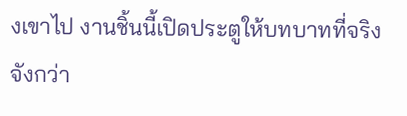งเขาไป งานชิ้นนี้เปิดประตูให้บทบาทที่จริงจังกว่า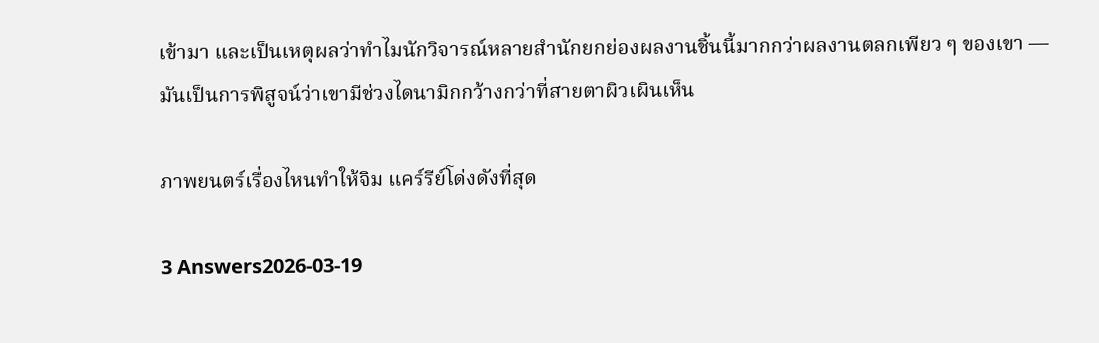เข้ามา และเป็นเหตุผลว่าทำไมนักวิจารณ์หลายสำนักยกย่องผลงานชิ้นนี้มากกว่าผลงานตลกเพียว ๆ ของเขา — มันเป็นการพิสูจน์ว่าเขามีช่วงไดนามิกกว้างกว่าที่สายตาผิวเผินเห็น

ภาพยนตร์เรื่องไหนทำให้จิม แคร์รีย์โด่งดังที่สุด

3 Answers2026-03-19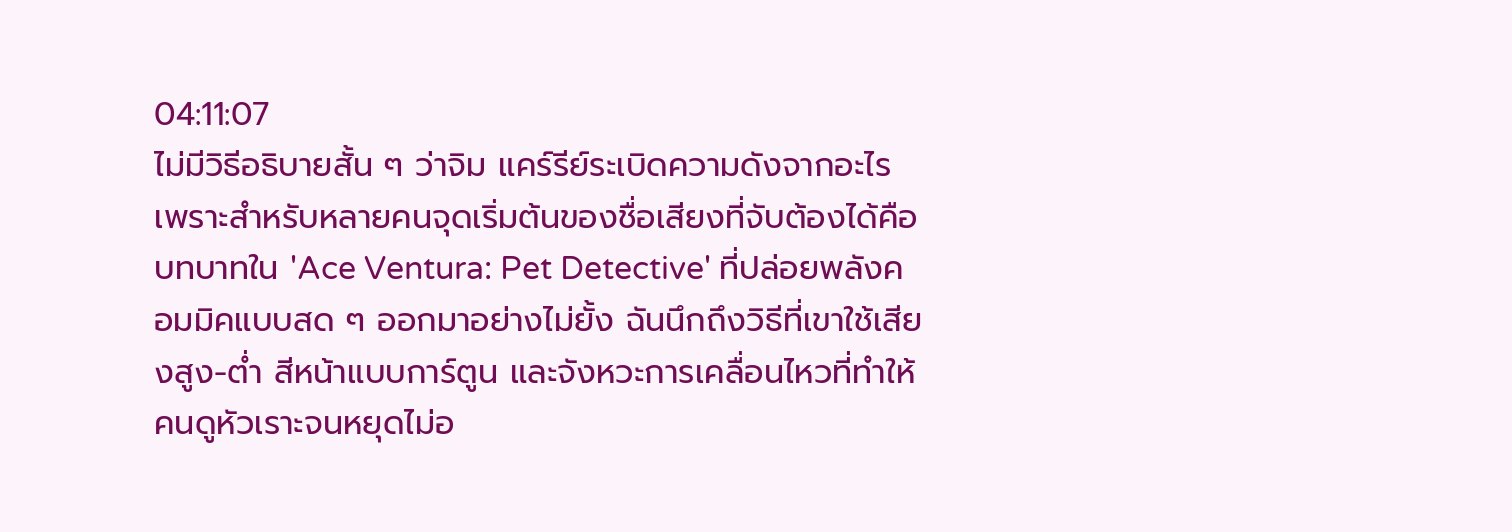04:11:07
ไม่มีวิธีอธิบายสั้น ๆ ว่าจิม แคร์รีย์ระเบิดความดังจากอะไร เพราะสำหรับหลายคนจุดเริ่มต้นของชื่อเสียงที่จับต้องได้คือบทบาทใน 'Ace Ventura: Pet Detective' ที่ปล่อยพลังคอมมิคแบบสด ๆ ออกมาอย่างไม่ยั้ง ฉันนึกถึงวิธีที่เขาใช้เสียงสูง-ต่ำ สีหน้าแบบการ์ตูน และจังหวะการเคลื่อนไหวที่ทำให้คนดูหัวเราะจนหยุดไม่อ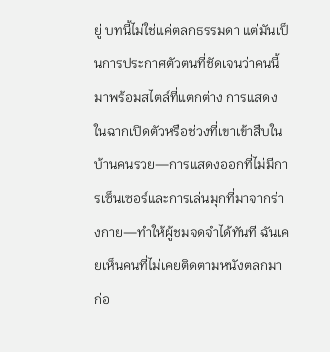ยู่ บทนี้ไม่ใช่แค่ตลกธรรมดา แต่มันเป็นการประกาศตัวตนที่ชัดเจนว่าคนนี้มาพร้อมสไตล์ที่แตกต่าง การแสดงในฉากเปิดตัวหรือช่วงที่เขาเข้าสืบในบ้านคนรวย—การแสดงออกที่ไม่มีการเซ็นเซอร์และการเล่นมุกที่มาจากร่างกาย—ทำให้ผู้ชมจดจำได้ทันที ฉันเคยเห็นคนที่ไม่เคยติดตามหนังตลกมาก่อ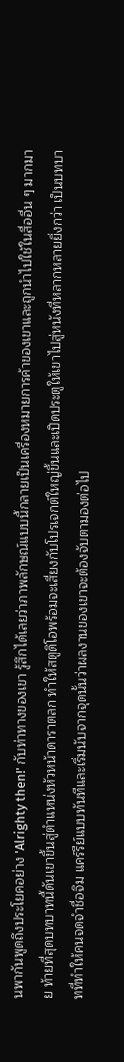นพากันพูดถึงประโยคอย่าง 'Alrighty then!' กับท่าทางของเขา รู้สึกได้เลยว่าภาพลักษณ์แบบนี้กลายเป็นเครื่องหมายการค้าของเขาและถูกนำไปใช้ในสื่ออื่น ๆ มากมาย ท้ายที่สุดบทบาทนี้ดันเขาขึ้นสู่ตำแหน่งหัวหน้าดาราตลก ทำให้สตูดิโอพร้อมจะเสี่ยงกับโปรเจกต์ใหญ่ขึ้นและเปิดประตูให้เขาไปสู่หนังที่หลากหลายยิ่งกว่า เป็นบทบาทที่ทำให้คนจดจำชื่อจิม แคร์รีย์แบบทันทีและเริ่มนับจากจุดนั้นว่าผลงานของเขาจะต้องจับตามองต่อไป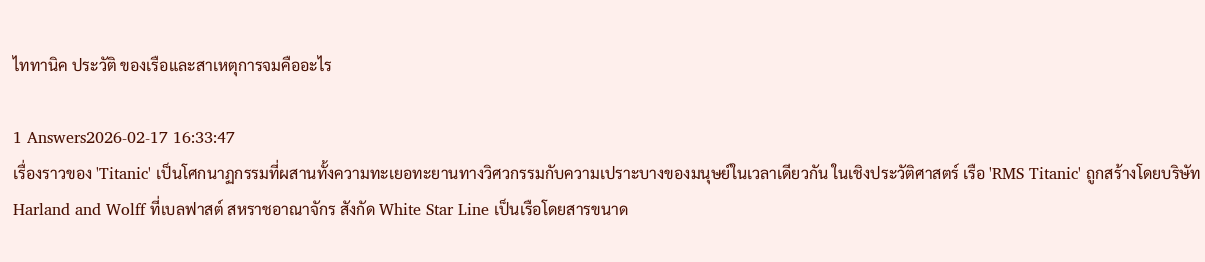ไททานิค ประวัติ ของเรือและสาเหตุการจมคืออะไร

1 Answers2026-02-17 16:33:47
เรื่องราวของ 'Titanic' เป็นโศกนาฏกรรมที่ผสานทั้งความทะเยอทะยานทางวิศวกรรมกับความเปราะบางของมนุษย์ในเวลาเดียวกัน ในเชิงประวัติศาสตร์ เรือ 'RMS Titanic' ถูกสร้างโดยบริษัท Harland and Wolff ที่เบลฟาสต์ สหราชอาณาจักร สังกัด White Star Line เป็นเรือโดยสารขนาด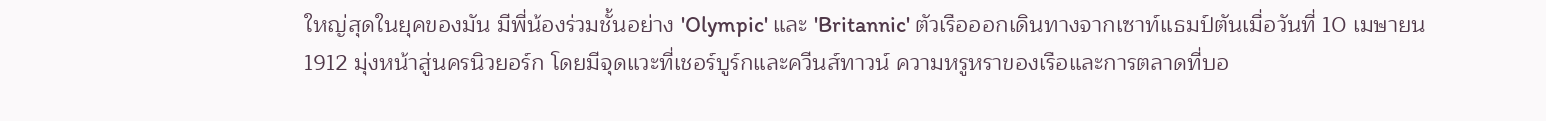ใหญ่สุดในยุคของมัน มีพี่น้องร่วมชั้นอย่าง 'Olympic' และ 'Britannic' ตัวเรือออกเดินทางจากเซาท์แธมป์ตันเมื่อวันที่ 10 เมษายน 1912 มุ่งหน้าสู่นครนิวยอร์ก โดยมีจุดแวะที่เชอร์บูร์กและควีนส์ทาวน์ ความหรูหราของเรือและการตลาดที่บอ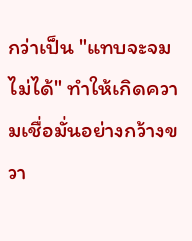กว่าเป็น "แทบจะจมไม่ได้" ทำให้เกิดความเชื่อมั่นอย่างกว้างขวา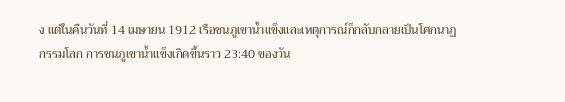ง แต่ในคืนวันที่ 14 เมษายน 1912 เรือชนภูเขาน้ำแข็งและเหตุการณ์ก็กลับกลายเป็นโศกนาฏกรรมโลก การชนภูเขาน้ำแข็งเกิดขึ้นราว 23:40 ของวัน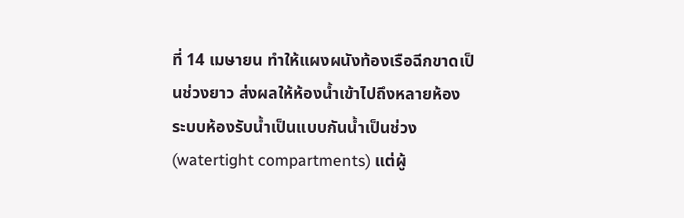ที่ 14 เมษายน ทำให้แผงผนังท้องเรือฉีกขาดเป็นช่วงยาว ส่งผลให้ห้องน้ำเข้าไปถึงหลายห้อง ระบบห้องรับน้ำเป็นแบบกันน้ำเป็นช่วง (watertight compartments) แต่ผู้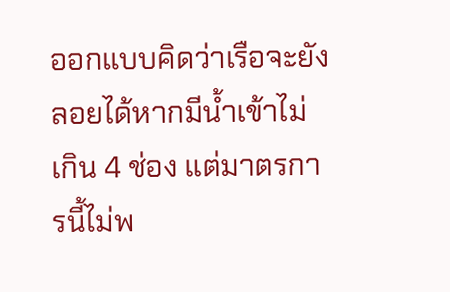ออกแบบคิดว่าเรือจะยังลอยได้หากมีน้ำเข้าไม่เกิน 4 ช่อง แต่มาตรการนี้ไม่พ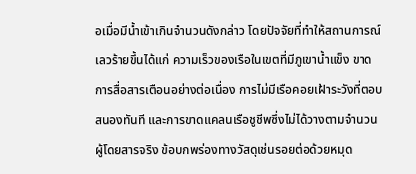อเมื่อมีน้ำเข้าเกินจำนวนดังกล่าว โดยปัจจัยที่ทำให้สถานการณ์เลวร้ายขึ้นได้แก่ ความเร็วของเรือในเขตที่มีภูเขาน้ำแข็ง ขาดการสื่อสารเตือนอย่างต่อเนื่อง การไม่มีเรือคอยเฝ้าระวังที่ตอบสนองทันที และการขาดแคลนเรือชูชีพซึ่งไม่ได้วางตามจำนวนผู้โดยสารจริง ข้อบกพร่องทางวัสดุเช่นรอยต่อด้วยหมุด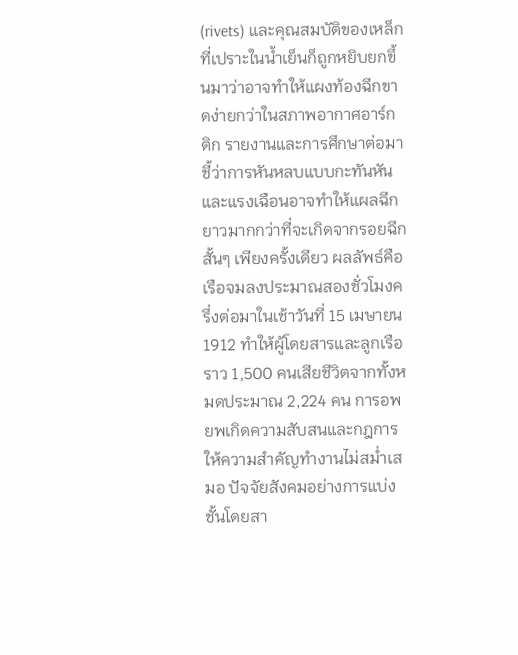(rivets) และคุณสมบัติของเหล็กที่เปราะในน้ำเย็นก็ถูกหยิบยกขึ้นมาว่าอาจทำให้แผงท้องฉีกขาดง่ายกว่าในสภาพอากาศอาร์กติก รายงานและการศึกษาต่อมาชี้ว่าการหันหลบแบบกะทันหันและแรงเฉือนอาจทำให้แผลฉีกยาวมากกว่าที่จะเกิดจากรอยฉีกสั้นๆ เพียงครั้งเดียว ผลลัพธ์คือเรือจมลงประมาณสองชั่วโมงครึ่งต่อมาในเช้าวันที่ 15 เมษายน 1912 ทำให้ผู้โดยสารและลูกเรือราว 1,500 คนเสียชีวิตจากทั้งหมดประมาณ 2,224 คน การอพยพเกิดความสับสนและกฎการให้ความสำคัญทำงานไม่สม่ำเสมอ ปัจจัยสังคมอย่างการแบ่งชั้นโดยสา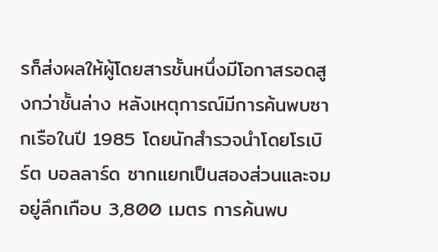รก็ส่งผลให้ผู้โดยสารชั้นหนึ่งมีโอกาสรอดสูงกว่าชั้นล่าง หลังเหตุการณ์มีการค้นพบซากเรือในปี 1985 โดยนักสำรวจนำโดยโรเบิร์ต บอลลาร์ด ซากแยกเป็นสองส่วนและจมอยู่ลึกเกือบ 3,800 เมตร การค้นพบ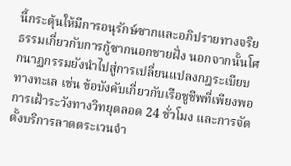นี้กระตุ้นให้มีการอนุรักษ์ซากและอภิปรายทางจริยธรรมเกี่ยวกับการกู้ซากนอกชายฝั่ง นอกจากนั้นโศกนาฏกรรมยังนำไปสู่การเปลี่ยนแปลงกฎระเบียบทางทะเล เช่น ข้อบังคับเกี่ยวกับเรือชูชีพที่เพียงพอ การเฝ้าระวังทางวิทยุตลอด 24 ชั่วโมง และการจัดตั้งบริการลาดตระเวนจำ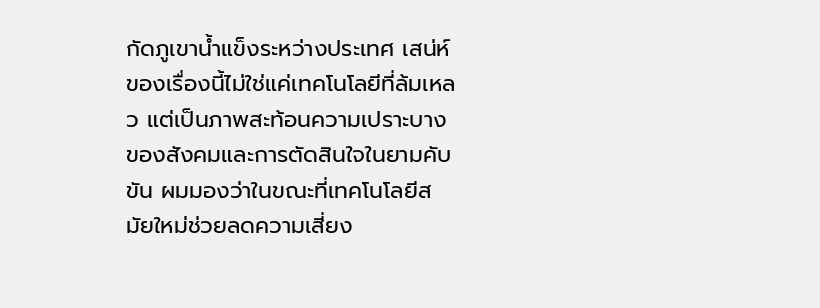กัดภูเขาน้ำแข็งระหว่างประเทศ เสน่ห์ของเรื่องนี้ไม่ใช่แค่เทคโนโลยีที่ล้มเหลว แต่เป็นภาพสะท้อนความเปราะบางของสังคมและการตัดสินใจในยามคับขัน ผมมองว่าในขณะที่เทคโนโลยีสมัยใหม่ช่วยลดความเสี่ยง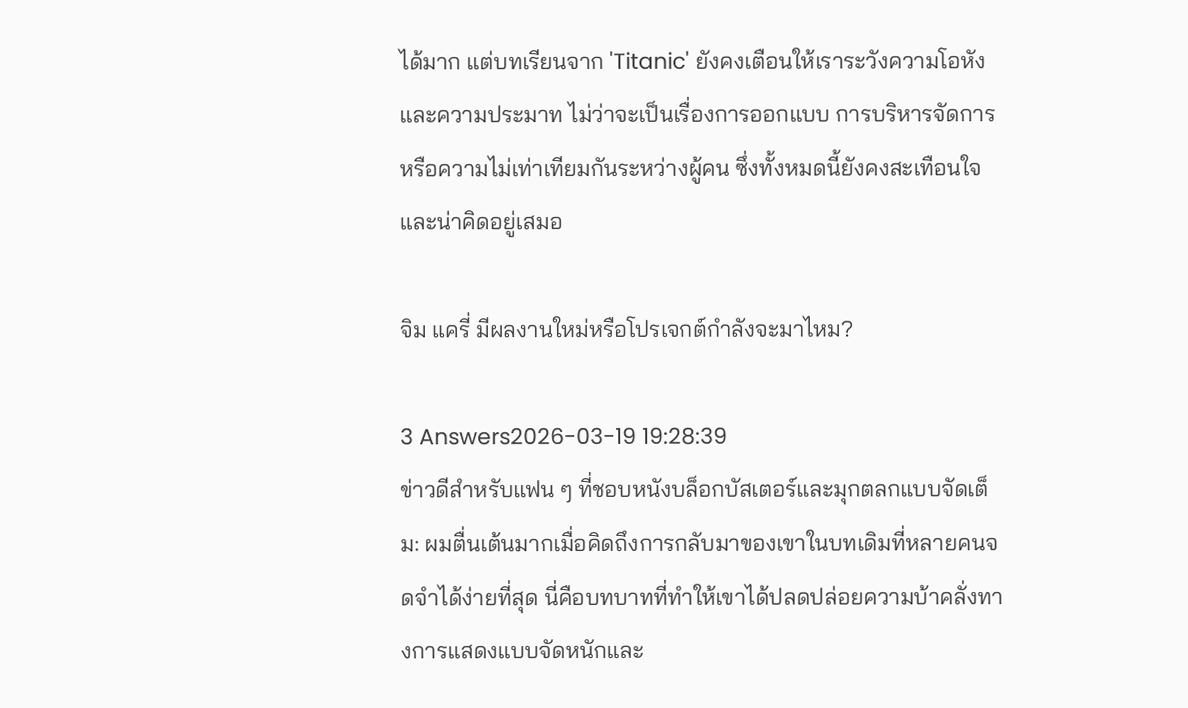ได้มาก แต่บทเรียนจาก 'Titanic' ยังคงเตือนให้เราระวังความโอหังและความประมาท ไม่ว่าจะเป็นเรื่องการออกแบบ การบริหารจัดการ หรือความไม่เท่าเทียมกันระหว่างผู้คน ซึ่งทั้งหมดนี้ยังคงสะเทือนใจและน่าคิดอยู่เสมอ

จิม แครี่ มีผลงานใหม่หรือโปรเจกต์กำลังจะมาไหม?

3 Answers2026-03-19 19:28:39
ข่าวดีสำหรับแฟน ๆ ที่ชอบหนังบล็อกบัสเตอร์และมุกตลกแบบจัดเต็ม: ผมตื่นเต้นมากเมื่อคิดถึงการกลับมาของเขาในบทเดิมที่หลายคนจดจำได้ง่ายที่สุด นี่คือบทบาทที่ทำให้เขาได้ปลดปล่อยความบ้าคลั่งทางการแสดงแบบจัดหนักและ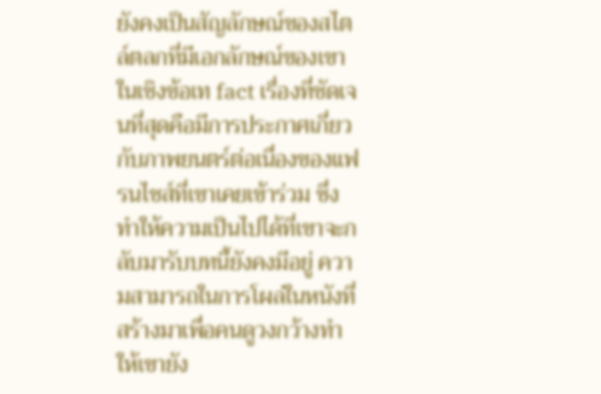ยังคงเป็นสัญลักษณ์ของสไตล์ตลกที่มีเอกลักษณ์ของเขา ในเชิงข้อเท fact เรื่องที่ชัดเจนที่สุดคือมีการประกาศเกี่ยวกับภาพยนตร์ต่อเนื่องของแฟรนไชส์ที่เขาเคยเข้าร่วม ซึ่งทำให้ความเป็นไปได้ที่เขาจะกลับมารับบทนี้ยังคงมีอยู่ ความสามารถในการโผล่ในหนังที่สร้างมาเพื่อคนดูวงกว้างทำให้เขายัง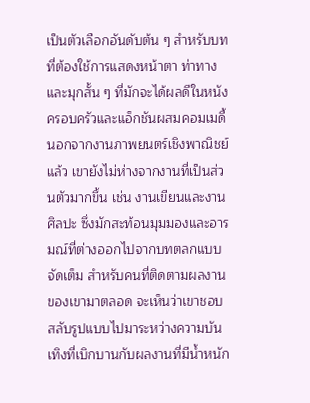เป็นตัวเลือกอันดับต้น ๆ สำหรับบทที่ต้องใช้การแสดงหน้าตา ท่าทาง และมุกสั้น ๆ ที่มักจะได้ผลดีในหนังครอบครัวและแอ็กชันผสมคอมเมดี้ นอกจากงานภาพยนตร์เชิงพาณิชย์แล้ว เขายังไม่ห่างจากงานที่เป็นส่วนตัวมากขึ้น เช่น งานเขียนและงานศิลปะ ซึ่งมักสะท้อนมุมมองและอารมณ์ที่ต่างออกไปจากบทตลกแบบจัดเต็ม สำหรับคนที่ติดตามผลงานของเขามาตลอด จะเห็นว่าเขาชอบสลับรูปแบบไปมาระหว่างความบันเทิงที่เบิกบานกับผลงานที่มีน้ำหนัก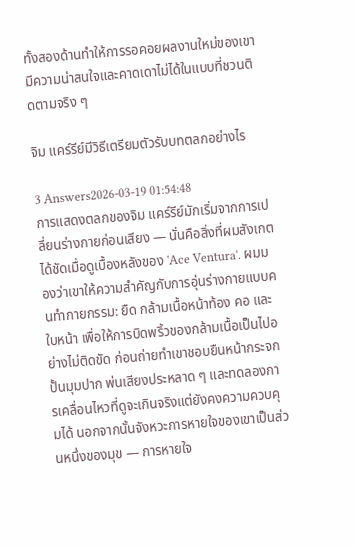ทั้งสองด้านทำให้การรอคอยผลงานใหม่ของเขามีความน่าสนใจและคาดเดาไม่ได้ในแบบที่ชวนติดตามจริง ๆ

จิม แคร์รีย์มีวิธีเตรียมตัวรับบทตลกอย่างไร

3 Answers2026-03-19 01:54:48
การแสดงตลกของจิม แคร์รีย์มักเริ่มจากการเปลี่ยนร่างกายก่อนเสียง — นั่นคือสิ่งที่ผมสังเกตได้ชัดเมื่อดูเบื้องหลังของ 'Ace Ventura'. ผมมองว่าเขาให้ความสำคัญกับการอุ่นร่างกายแบบคนทำกายกรรม: ยืด กล้ามเนื้อหน้าท้อง คอ และใบหน้า เพื่อให้การบิดพริ้วของกล้ามเนื้อเป็นไปอย่างไม่ติดขัด ก่อนถ่ายทำเขาชอบยืนหน้ากระจก ปั้นมุมปาก พ่นเสียงประหลาด ๆ และทดลองการเคลื่อนไหวที่ดูจะเกินจริงแต่ยังคงความควบคุมได้ นอกจากนั้นจังหวะการหายใจของเขาเป็นส่วนหนึ่งของมุข — การหายใจ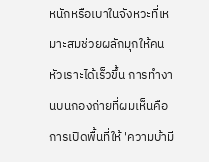หนักหรือเบาในจังหวะที่เหมาะสมช่วยผลักมุกให้คนหัวเราะได้เร็วขึ้น การทำงานบนกองถ่ายที่ผมเห็นคือการเปิดพื้นที่ให้ 'ความบ้ามี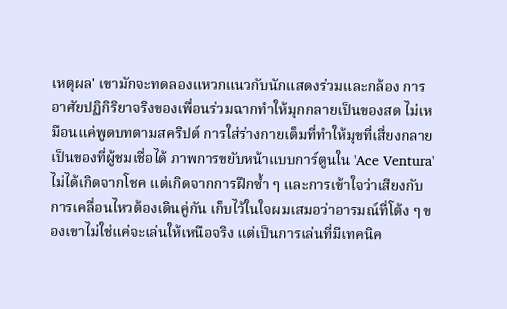เหตุผล' เขามักจะทดลองแหวกแนวกับนักแสดงร่วมและกล้อง การอาศัยปฏิกิริยาจริงของเพื่อนร่วมฉากทำให้มุกกลายเป็นของสด ไม่เหมือนแค่พูดบทตามสคริปต์ การใส่ร่างกายเต็มที่ทำให้มุขที่เสี่ยงกลายเป็นของที่ผู้ชมเชื่อได้ ภาพการขยับหน้าแบบการ์ตูนใน 'Ace Ventura' ไม่ได้เกิดจากโชค แต่เกิดจากการฝึกซ้ำ ๆ และการเข้าใจว่าเสียงกับการเคลื่อนไหวต้องเดินคู่กัน เก็บไว้ในใจผมเสมอว่าอารมณ์ที่โต้ง ๆ ของเขาไม่ใช่แค่จะเล่นให้เหนือจริง แต่เป็นการเล่นที่มีเทคนิค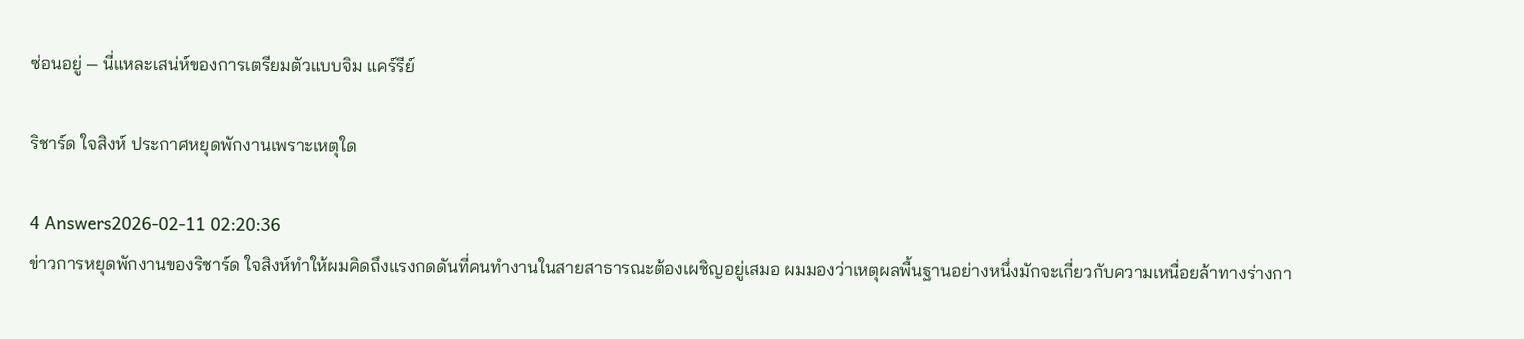ซ่อนอยู่ — นี่แหละเสน่ห์ของการเตรียมตัวแบบจิม แคร์รีย์

ริชาร์ด ใจสิงห์ ประกาศหยุดพักงานเพราะเหตุใด

4 Answers2026-02-11 02:20:36
ข่าวการหยุดพักงานของริชาร์ด ใจสิงห์ทำให้ผมคิดถึงแรงกดดันที่คนทำงานในสายสาธารณะต้องเผชิญอยู่เสมอ ผมมองว่าเหตุผลพื้นฐานอย่างหนึ่งมักจะเกี่ยวกับความเหนื่อยล้าทางร่างกา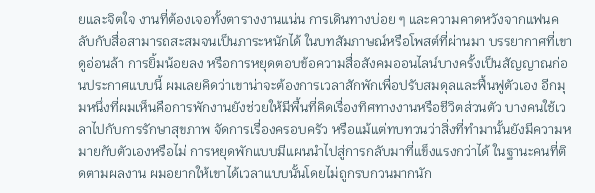ยและจิตใจ งานที่ต้องเจอทั้งตารางงานแน่น การเดินทางบ่อย ๆ และความคาดหวังจากแฟนคลับกับสื่อสามารถสะสมจนเป็นภาระหนักได้ ในบทสัมภาษณ์หรือโพสต์ที่ผ่านมา บรรยากาศที่เขาดูอ่อนล้า การยิ้มน้อยลง หรือการหยุดตอบข้อความสื่อสังคมออนไลน์บางครั้งเป็นสัญญาณก่อนประกาศแบบนี้ ผมเลยคิดว่าเขาน่าจะต้องการเวลาสักพักเพื่อปรับสมดุลและฟื้นฟูตัวเอง อีกมุมหนึ่งที่ผมเห็นคือการพักงานยังช่วยให้มีพื้นที่คิดเรื่องทิศทางงานหรือชีวิตส่วนตัว บางคนใช้เวลาไปกับการรักษาสุขภาพ จัดการเรื่องครอบครัว หรือแม้แต่ทบทวนว่าสิ่งที่ทำมานั้นยังมีความหมายกับตัวเองหรือไม่ การหยุดพักแบบมีแผนนำไปสู่การกลับมาที่แข็งแรงกว่าได้ ในฐานะคนที่ติดตามผลงาน ผมอยากให้เขาได้เวลาแบบนั้นโดยไม่ถูกรบกวนมากนัก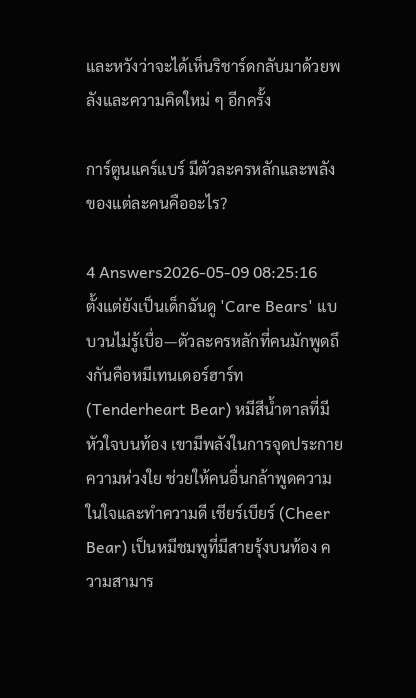และหวังว่าจะได้เห็นริชาร์ดกลับมาด้วยพลังและความคิดใหม่ ๆ อีกครั้ง

การ์ตูนแคร์แบร์ มีตัวละครหลักและพลังของแต่ละคนคืออะไร?

4 Answers2026-05-09 08:25:16
ตั้งแต่ยังเป็นเด็กฉันดู 'Care Bears' แบบวนไม่รู้เบื่อ—ตัวละครหลักที่คนมักพูดถึงกันคือหมีเทนเดอร์ฮาร์ท (Tenderheart Bear) หมีสีน้ำตาลที่มีหัวใจบนท้อง เขามีพลังในการจุดประกายความห่วงใย ช่วยให้คนอื่นกล้าพูดความในใจและทำความดี เชียร์เบียร์ (Cheer Bear) เป็นหมีชมพูที่มีสายรุ้งบนท้อง ความสามาร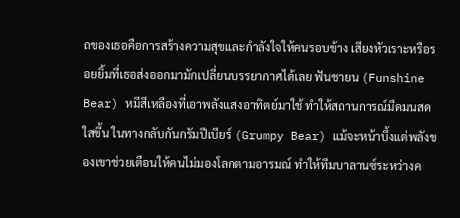ถของเธอคือการสร้างความสุขและกำลังใจให้คนรอบข้าง เสียงหัวเราะหรือรอยยิ้มที่เธอส่งออกมามักเปลี่ยนบรรยากาศได้เลย ฟันชายน (Funshine Bear) หมีสีเหลืองที่เอาพลังแสงอาทิตย์มาใช้ ทำให้สถานการณ์มืดมนสดใสขึ้น ในทางกลับกันกรัมปีเบียร์ (Grumpy Bear) แม้จะหน้าบึ้งแต่พลังของเขาช่วยเตือนให้คนไม่มองโลกตามอารมณ์ ทำให้ทีมบาลานซ์ระหว่างค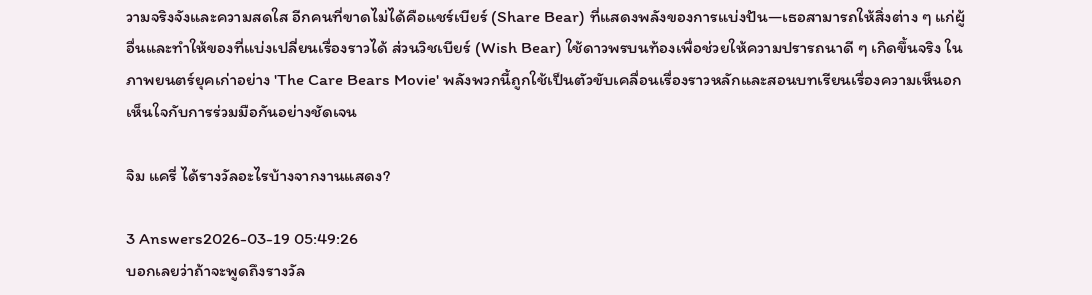วามจริงจังและความสดใส อีกคนที่ขาดไม่ได้คือแชร์เบียร์ (Share Bear) ที่แสดงพลังของการแบ่งปัน—เธอสามารถให้สิ่งต่าง ๆ แก่ผู้อื่นและทำให้ของที่แบ่งเปลี่ยนเรื่องราวได้ ส่วนวิชเบียร์ (Wish Bear) ใช้ดาวพรบนท้องเพื่อช่วยให้ความปรารถนาดี ๆ เกิดขึ้นจริง ในภาพยนตร์ยุคเก่าอย่าง 'The Care Bears Movie' พลังพวกนี้ถูกใช้เป็นตัวขับเคลื่อนเรื่องราวหลักและสอนบทเรียนเรื่องความเห็นอกเห็นใจกับการร่วมมือกันอย่างชัดเจน

จิม แครี่ ได้รางวัลอะไรบ้างจากงานแสดง?

3 Answers2026-03-19 05:49:26
บอกเลยว่าถ้าจะพูดถึงรางวัล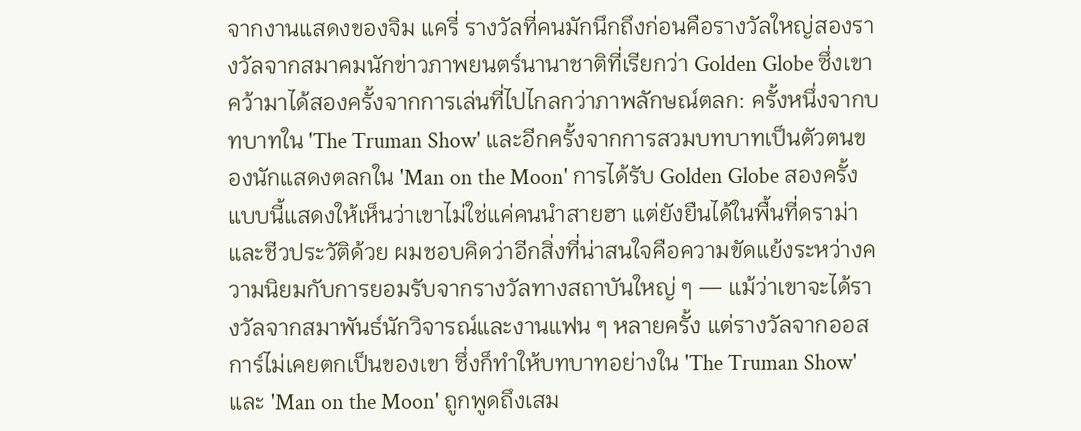จากงานแสดงของจิม แครี่ รางวัลที่คนมักนึกถึงก่อนคือรางวัลใหญ่สองรางวัลจากสมาคมนักข่าวภาพยนตร์นานาชาติที่เรียกว่า Golden Globe ซึ่งเขาคว้ามาได้สองครั้งจากการเล่นที่ไปไกลกว่าภาพลักษณ์ตลก: ครั้งหนึ่งจากบทบาทใน 'The Truman Show' และอีกครั้งจากการสวมบทบาทเป็นตัวตนของนักแสดงตลกใน 'Man on the Moon' การได้รับ Golden Globe สองครั้งแบบนี้แสดงให้เห็นว่าเขาไม่ใช่แค่คนนำสายฮา แต่ยังยืนได้ในพื้นที่ดราม่าและชีวประวัติด้วย ผมชอบคิดว่าอีกสิ่งที่น่าสนใจคือความขัดแย้งระหว่างความนิยมกับการยอมรับจากรางวัลทางสถาบันใหญ่ ๆ — แม้ว่าเขาจะได้รางวัลจากสมาพันธ์นักวิจารณ์และงานแฟน ๆ หลายครั้ง แต่รางวัลจากออสการ์ไม่เคยตกเป็นของเขา ซึ่งก็ทำให้บทบาทอย่างใน 'The Truman Show' และ 'Man on the Moon' ถูกพูดถึงเสม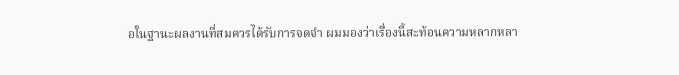อในฐานะผลงานที่สมควรได้รับการจดจำ ผมมองว่าเรื่องนี้สะท้อนความหลากหลา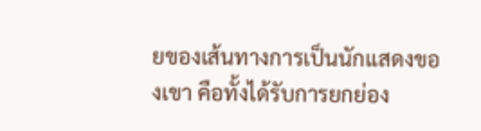ยของเส้นทางการเป็นนักแสดงของเขา คือทั้งได้รับการยกย่อง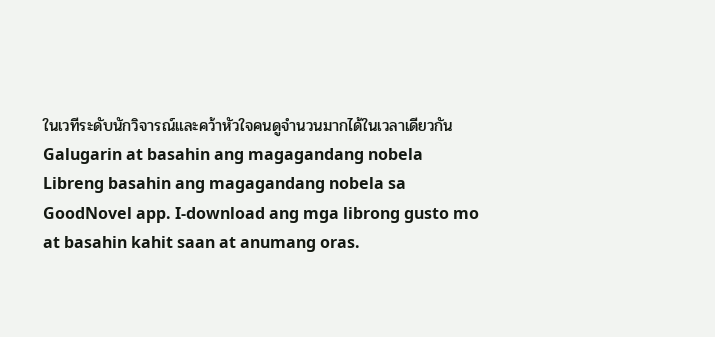ในเวทีระดับนักวิจารณ์และคว้าหัวใจคนดูจำนวนมากได้ในเวลาเดียวกัน
Galugarin at basahin ang magagandang nobela
Libreng basahin ang magagandang nobela sa GoodNovel app. I-download ang mga librong gusto mo at basahin kahit saan at anumang oras.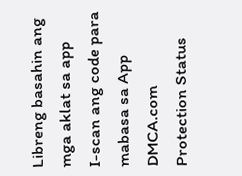Libreng basahin ang mga aklat sa app
I-scan ang code para mabasa sa App
DMCA.com Protection Status